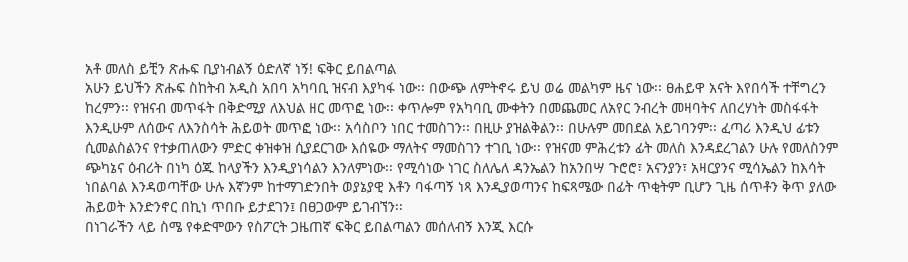አቶ መለስ ይቺን ጽሑፍ ቢያነብልኝ ዕድለኛ ነኝ! ፍቅር ይበልጣል
አሁን ይህችን ጽሑፍ ስከትብ አዲስ አበባ አካባቢ ዝናብ እያካፋ ነው፡፡ በውጭ ለምትኖሩ ይህ ወሬ መልካም ዜና ነው፡፡ ፀሐይዋ አናት እየበሳች ተቸግረን ከረምን፡፡ የዝናብ መጥፋት በቅድሚያ ለእህል ዘር መጥፎ ነው፡፡ ቀጥሎም የአካባቢ ሙቀትን በመጨመር ለአየር ንብረት መዛባትና ለበረሃነት መስፋፋት እንዲሁም ለሰውና ለእንስሳት ሕይወት መጥፎ ነው፡፡ አሳስቦን ነበር ተመስገን፡፡ በዚሁ ያዝልቅልን፡፡ በሁሉም መበደል አይገባንም፡፡ ፈጣሪ እንዲህ ፊቱን ሲመልስልንና የተቃጠለውን ምድር ቀዝቀዝ ሲያደርገው እሰዬው ማለትና ማመስገን ተገቢ ነው፡፡ የዝናመ ምሕረቱን ፊት መለስ እንዳደረገልን ሁሉ የመለስንም ጭካኔና ዕብሪት በነካ ዕጁ ከላያችን እንዲያነሳልን እንለምነው፡፡ የሚሳነው ነገር ስለሌለ ዳንኤልን ከአንበሣ ጉሮሮ፣ አናንያን፣ አዛርያንና ሚሳኤልን ከእሳት ነበልባል እንዳወጣቸው ሁሉ እኛንም ከተማገድንበት ወያኔያዊ እቶን ባፋጣኝ ነጻ እንዲያወጣንና ከፍጻሜው በፊት ጥቂትም ቢሆን ጊዜ ሰጥቶን ቅጥ ያለው ሕይወት እንድንኖር በኪነ ጥበቡ ይታደገን፤ በፀጋውም ይገብኘን፡፡
በነገራችን ላይ ስሜ የቀድሞውን የስፖርት ጋዜጠኛ ፍቅር ይበልጣልን መሰለብኝ እንጂ እርሱ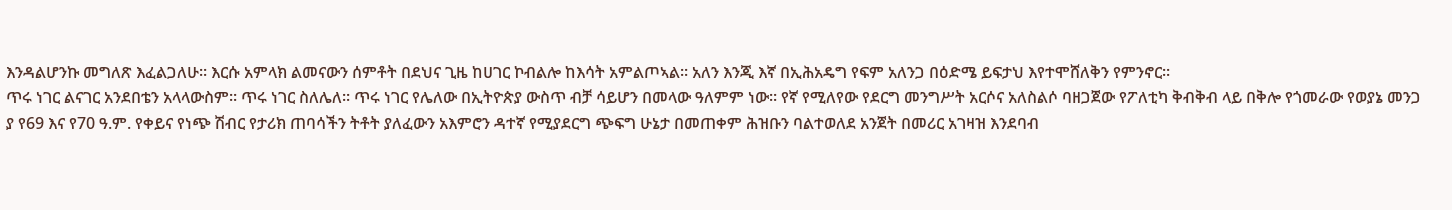እንዳልሆንኩ መግለጽ እፈልጋለሁ፡፡ እርሱ አምላክ ልመናውን ሰምቶት በደህና ጊዜ ከሀገር ኮብልሎ ከእሳት አምልጦኣል፡፡ አለን እንጂ እኛ በኢሕአዴግ የፍም አለንጋ በዕድሜ ይፍታህ እየተሞሸለቅን የምንኖር፡፡
ጥሩ ነገር ልናገር አንደበቴን አላላውስም፡፡ ጥሩ ነገር ስለሌለ፡፡ ጥሩ ነገር የሌለው በኢትዮጵያ ውስጥ ብቻ ሳይሆን በመላው ዓለምም ነው፡፡ የኛ የሚለየው የደርግ መንግሥት አርሶና አለስልሶ ባዘጋጀው የፖለቲካ ቅብቅብ ላይ በቅሎ የጎመራው የወያኔ መንጋ ያ የ69 እና የ70 ዓ.ም. የቀይና የነጭ ሽብር የታሪክ ጠባሳችን ትቶት ያለፈውን አእምሮን ዳተኛ የሚያደርግ ጭፍግ ሁኔታ በመጠቀም ሕዝቡን ባልተወለደ አንጀት በመሪር አገዛዝ እንደባብ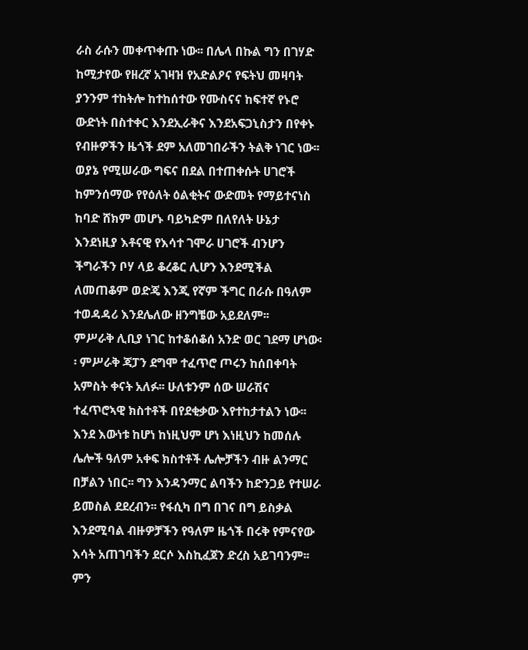ራስ ራሱን መቀጥቀጡ ነው፡፡ በሌላ በኩል ግን በገሃድ ከሚታየው የዘረኛ አገዛዝ የአድልዖና የፍትህ መዛባት ያንንም ተከትሎ ከተከሰተው የሙስናና ከፍተኛ የኑሮ ውድነት በስተቀር እንደኢራቅና እንደአፍጋኒስታን በየቀኑ የብዙዎችን ዜጎች ደም አለመገበራችን ትልቅ ነገር ነው፡፡ ወያኔ የሚሠራው ግፍና በደል በተጠቀሱት ሀገሮች ከምንሰማው የየዕለት ዕልቂትና ውድመት የማይተናነስ ከባድ ሸክም መሆኑ ባይካድም በለየለት ሁኔታ እንደነዚያ እቶናዊ የእሳተ ገሞራ ሀገሮች ብንሆን ችግራችን ቦሃ ላይ ቆረቆር ሊሆን እንደሚችል ለመጠቆም ወድጄ እንጂ የኛም ችግር በራሱ በዓለም ተወዳዳሪ እንደሌለው ዘንግቼው አይደለም፡፡
ምሥራቅ ሊቢያ ነገር ከተቆሰቆሰ አንድ ወር ገደማ ሆነው፡፡ ምሥራቅ ጃፓን ደግሞ ተፈጥሮ ጦሩን ከሰበቀባት አምስት ቀናት አለፉ፡፡ ሁለቱንም ሰው ሠራሽና ተፈጥሮኣዊ ክስተቶች በየደቂቃው እየተከታተልን ነው፡፡ እንደ እውነቱ ከሆነ ከነዚህም ሆነ እነዚህን ከመሰሉ ሌሎች ዓለም አቀፍ ክስተቶች ሌሎቻችን ብዙ ልንማር በቻልን ነበር፡፡ ግን እንዳንማር ልባችን ከድንጋይ የተሠራ ይመስል ደደረብን፡፡ የፋሲካ በግ በገና በግ ይስቃል እንደሚባል ብዙዎቻችን የዓለም ዜጎች በሩቅ የምናየው እሳት አጠገባችን ደርሶ እስኪፈጀን ድረስ አይገባንም፡፡ ምን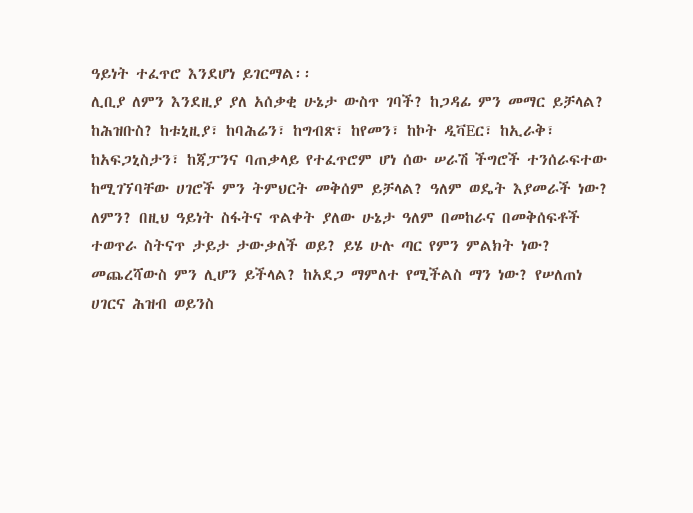ዓይነት ተፈጥሮ እንደሆነ ይገርማል፡፡
ሊቢያ ለምን እንደዚያ ያለ አሰቃቂ ሁኔታ ውስጥ ገባች? ከጋዳፊ ምን መማር ይቻላል? ከሕዝቡስ? ከቱኒዚያ፣ ከባሕሬን፣ ከግብጽ፣ ከየመን፣ ከኮት ዲቫEር፣ ከኢራቅ፣ ከአፍጋኒስታን፣ ከጃፓንና ባጠቃላይ የተፈጥሮም ሆነ ሰው ሠራሽ ችግሮች ተንሰራፍተው ከሚገኘባቸው ሀገሮች ምን ትምህርት መቅሰም ይቻላል? ዓለም ወዴት እያመራች ነው? ለምን? በዚህ ዓይነት ስፋትና ጥልቀት ያለው ሁኔታ ዓለም በመከራና በመቅሰፍቶች ተወጥራ ስትናጥ ታይታ ታውቃለች ወይ? ይሄ ሁሉ ጣር የምን ምልክት ነው? መጨረሻውስ ምን ሊሆን ይችላል? ከአደጋ ማምለተ የሚችልስ ማን ነው? የሠለጠነ ሀገርና ሕዝብ ወይንስ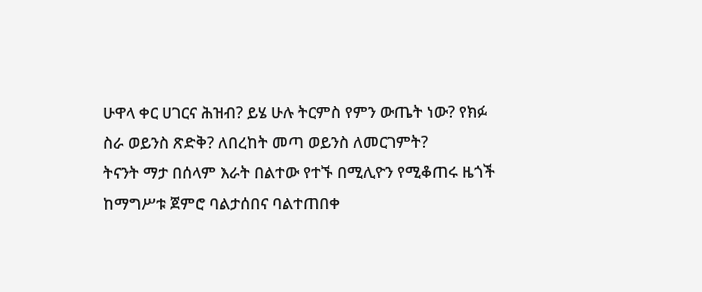ሁዋላ ቀር ሀገርና ሕዝብ? ይሄ ሁሉ ትርምስ የምን ውጤት ነው? የክፉ ስራ ወይንስ ጽድቅ? ለበረከት መጣ ወይንስ ለመርገምት?
ትናንት ማታ በሰላም እራት በልተው የተኙ በሚሊዮን የሚቆጠሩ ዜጎች ከማግሥቱ ጀምሮ ባልታሰበና ባልተጠበቀ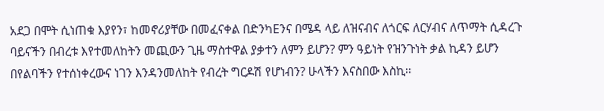አደጋ በሞት ሲነጠቁ እያየን፣ ከመኖሪያቸው በመፈናቀል በድንካEንና በሜዳ ላይ ለዝናብና ለጎርፍ ለርሃብና ለጥማት ሲዳረጉ ባይናችን በብረቱ እየተመለከትን መጪውን ጊዜ ማስተዋል ያቃተን ለምን ይሆን? ምን ዓይነት የዝንጉነት ቃል ኪዳን ይሆን በየልባችን የተሰነቀረውና ነገን እንዳንመለከት የብረት ግርዶሽ የሆነብን? ሁላችን እናስበው እስኪ፡፡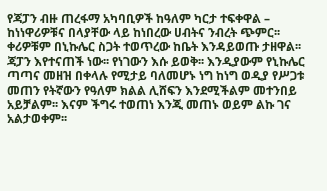የጃፓን ብዙ ጠረፋማ አካባቢዎች ከዓለም ካርታ ተፍቀዋል – ከነነዋሪዎቹና በላያቸው ላይ ከነበረው ሀብትና ንብረት ጭምር፡፡ ቀሪዎቹም በኒኩሌር ስጋት ተወጥረው ከቤት እንዳይወጡ ታዘዋል፡፡ ጃፓን እየተናጠች ነው፡፡ የነገውን እሱ ይወቅ፡፡ እንዲያውም የኒኩሌር ጣጣና መዘዝ በቀላሉ የሚታይ ባለመሆኑ ነግ ከነግ ወዲያ የሥጋቱ መጠን የትኛውን የዓለም ክልል ሊሸፍን እንደሚችልም መተንበይ አይቻልም፡፡ እናም ችግሩ ተወጠነ እንጂ መጠኑ ወይም ልኩ ገና አልታወቀም፡፡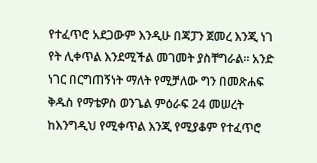የተፈጥሮ አደጋውም እንዲሁ በጃፓን ጀመረ እንጂ ነገ የት ሊቀጥል እንደሚችል መገመት ያስቸግራል፡፡ አንድ ነገር በርግጠኝነት ማለት የሚቻለው ግን በመጽሐፍ ቅዱስ የማቴዎስ ወንጌል ምዕራፍ 24 መሠረት ከእንግዲህ የሚቀጥል እንጂ የሚያቆም የተፈጥሮ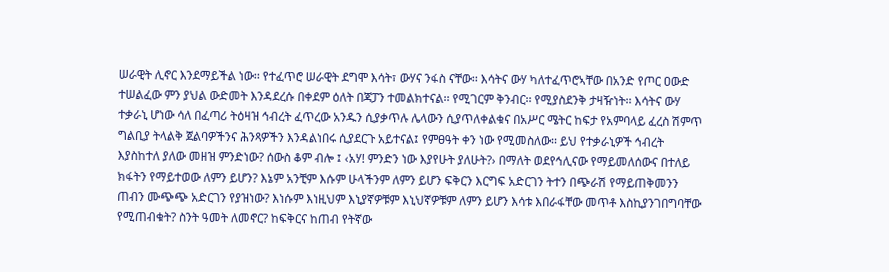ሠራዊት ሊኖር እንደማይችል ነው፡፡ የተፈጥሮ ሠራዊት ደግሞ እሳት፣ ውሃና ንፋስ ናቸው፡፡ እሳትና ውሃ ካለተፈጥሮኣቸው በአንድ የጦር ዐውድ ተሠልፈው ምን ያህል ውድመት እንዳደረሱ በቀደም ዕለት በጃፓን ተመልክተናል፡፡ የሚገርም ቅንብር፡፡ የሚያስደንቅ ታዛዥነት፡፡ እሳትና ውሃ ተቃራኒ ሆነው ሳለ በፈጣሪ ትዕዛዝ ኅብረት ፈጥረው አንዱን ሲያቃጥሉ ሌላውን ሲያጥለቀልቁና በአሥር ሜትር ከፍታ የአምባላይ ፈረስ ሽምጥ ግልቢያ ትላልቅ ጀልባዎችንና ሕንጻዎችን እንዳልነበሩ ሲያደርጉ አይተናል፤ የምፀዓት ቀን ነው የሚመስለው፡፡ ይህ የተቃራኒዎች ኅብረት እያስከተለ ያለው መዘዝ ምንድነው? ሰውስ ቆም ብሎ ፤ ‹አሃ! ምንድን ነው እያየሁት ያለሁት?› በማለት ወደየኅሊናው የማይመለሰውና በተለይ ክፋትን የማይተወው ለምን ይሆን? እኔም አንቺም እሱም ሁላችንም ለምን ይሆን ፍቅርን እርግፍ አድርገን ትተን በጭራሽ የማይጠቅመንን ጠብን ሙጭጭ አድርገን የያዝነው? እነሱም እነዚህም እኒያኛዎቹም እኒህኛዎቹም ለምን ይሆን እሳቱ እበራፋቸው መጥቶ እስኪያንገበግባቸው የሚጠብቁት? ስንት ዓመት ለመኖር? ከፍቅርና ከጠብ የትኛው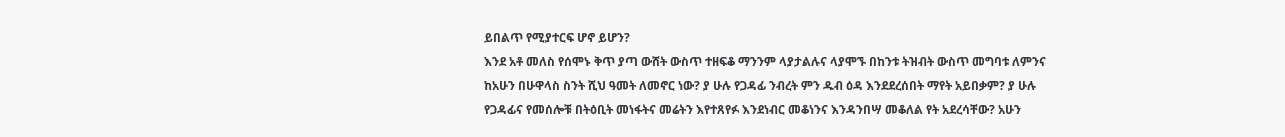ይበልጥ የሚያተርፍ ሆኖ ይሆን?
እንደ አቶ መለስ የሰሞኑ ቅጥ ያጣ ውሸት ውስጥ ተዘፍቆ ማንንም ላያታልሉና ላያሞኙ በከንቱ ትዝብት ውስጥ መግባቱ ለምንና ከአሁን በሁዋላስ ስንት ሺህ ዓመት ለመኖር ነው? ያ ሁሉ የጋዳፊ ንብረት ምን ዱብ ዕዳ እንደደረሰበት ማየት አይበቃም? ያ ሁሉ የጋዳፊና የመሰሎቹ በትዕቢት መነፋትና መሬትን እየተጸየፉ እንደነብር መቆነንና እንዳንበሣ መቆለል የት አደረሳቸው? አሁን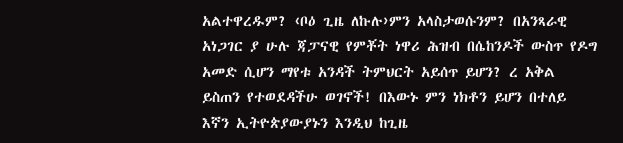አልተዋረዱም? ‹ቦዕ ጊዜ ለኩሉ›ምን አላስታወሱንም? በአንጻራዊ አነጋገር ያ ሁሉ ጃፓናዊ የምቾት ነዋሪ ሕዝብ በሴከንዶች ውስጥ የዶግ አመድ ሲሆን ማየቱ አንዳች ትምህርት አይሰጥ ይሆን? ረ አቅል ይስጠን የተወደዳችሁ ወገኖች! በእውኑ ምን ነክቶን ይሆን በተለይ እኛን ኢትዮጵያውያኑን እንዲህ ከጊዜ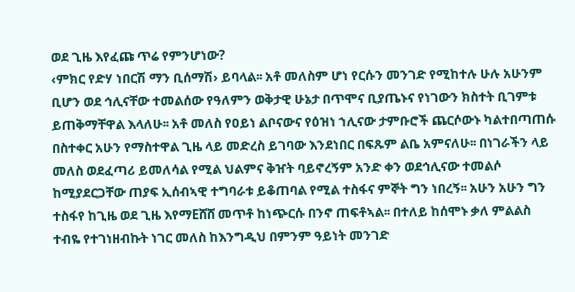ወደ ጊዜ እየፈጩ ጥሬ የምንሆነው?
‹ምክር የድሃ ነበርሽ ማን ቢሰማሽ› ይባላል፡፡ አቶ መለስም ሆነ የርሱን መንገድ የሚከተሉ ሁሉ አሁንም ቢሆን ወደ ኅሊናቸው ተመልሰው የዓለምን ወቅታዊ ሁኔታ በጥሞና ቢያጤኑና የነገውን ክስተት ቢገምቱ ይጠቅማቸዋል እላለሁ፡፡ አቶ መለስ የዐይነ ልቦናውና የዕዝነ ኀሊናው ታምቡሮች ጨርሶውኑ ካልተበጣጠሱ በስተቀር አሁን የማስተዋል ጊዜ ላይ መድረስ ይገባው እንደነበር በፍጹም ልቤ አምናለሁ፡፡ በነገራችን ላይ መለስ ወደፈጣሪ ይመለሳል የሚል ህልምና ቅዠት ባይኖረኝም አንድ ቀን ወደኅሊናው ተመልሶ ከሚያደርጋቸው ጠያፍ ኢሰብኣዊ ተግባራቱ ይቆጠባል የሚል ተስፋና ምኞት ግን ነበረኝ፡፡ አሁን አሁን ግን ተስፋየ ከጊዜ ወደ ጊዜ እየማEሸሸ መጥቶ ከነጭርሱ በንኖ ጠፍቶኣል፡፡ በተለይ ከሰሞኑ ቃለ ምልልስ ተብዬ የተገነዘብኩት ነገር መለስ ከእንግዲህ በምንም ዓይነት መንገድ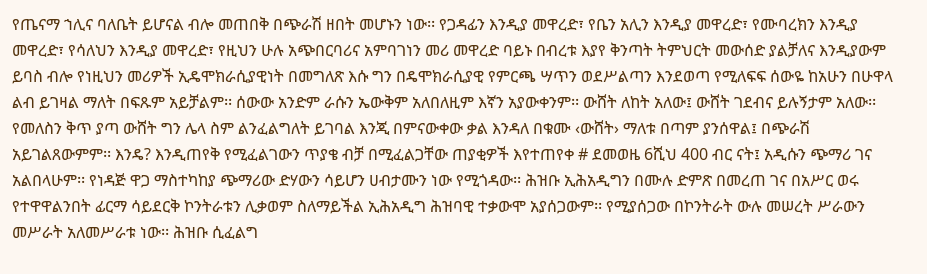የጤናማ ኀሊና ባለቤት ይሆናል ብሎ መጠበቅ በጭራሽ ዘበት መሆኑን ነው፡፡ የጋዳፊን እንዲያ መዋረድ፣ የቤን አሊን እንዲያ መዋረድ፣ የሙባረክን እንዲያ መዋረድ፣ የሳለህን እንዲያ መዋረድ፣ የዚህን ሁሉ አጭበርባሪና አምባገነን መሪ መዋረድ ባይኑ በብረቱ እያየ ቅንጣት ትምህርት መውሰድ ያልቻለና እንዲያውም ይባስ ብሎ የነዚህን መሪዎች ኢዴሞክራሲያዊነት በመግለጽ እሱ ግን በዴሞክራሲያዊ የምርጫ ሣጥን ወደሥልጣን እንደወጣ የሚለፍፍ ሰውዬ ከአሁን በሁዋላ ልብ ይገዛል ማለት በፍጹም አይቻልም፡፡ ሰውው አንድም ራሱን ኤውቅም አለበለዚም እኛን አያውቀንም፡፡ ውሸት ለከት አለው፤ ውሸት ገደብና ይሉኝታም አለው፡፡ የመለስን ቅጥ ያጣ ውሸት ግን ሌላ ስም ልንፈልግለት ይገባል እንጂ በምናውቀው ቃል እንዳለ በቁሙ ‹ውሸት› ማለቱ በጣም ያንሰዋል፤ በጭራሽ አይገልጸውምም፡፡ እንዴ? እንዲጠየቅ የሚፈልገውን ጥያቄ ብቻ በሚፈልጋቸው ጠያቂዎች እየተጠየቀ # ደመወዜ 6ሺህ 400 ብር ናት፤ አዲሱን ጭማሪ ገና አልበላሁም፡፡ የነዳጅ ዋጋ ማስተካከያ ጭማሪው ድሃውን ሳይሆን ሀብታሙን ነው የሚጎዳው፡፡ ሕዝቡ ኢሕአዲግን በሙሉ ድምጽ በመረጠ ገና በአሥር ወሩ የተዋዋልንበት ፊርማ ሳይደርቅ ኮንትራቱን ሊቃወም ስለማይችል ኢሕአዲግ ሕዝባዊ ተቃውሞ አያሰጋውም፡፡ የሚያሰጋው በኮንትራት ውሉ መሠረት ሥራውን መሥራት አለመሥራቱ ነው፡፡ ሕዝቡ ሲፈልግ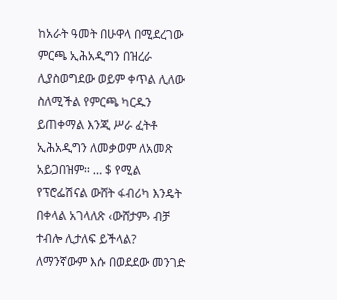ከአራት ዓመት በሁዋላ በሚደረገው ምርጫ ኢሕአዲግን በዝረራ ሊያስወግደው ወይም ቀጥል ሊለው ስለሚችል የምርጫ ካርዱን ይጠቀማል እንጂ ሥራ ፈትቶ ኢሕአዲግን ለመቃወም ለአመጽ አይጋበዝም፡፡ … $ የሚል የፕሮፌሽናል ውሸት ፋብሪካ እንዴት በቀላል አገላለጽ ‹ውሸታም› ብቻ ተብሎ ሊታለፍ ይችላል?
ለማንኛውም እሱ በወደደው መንገድ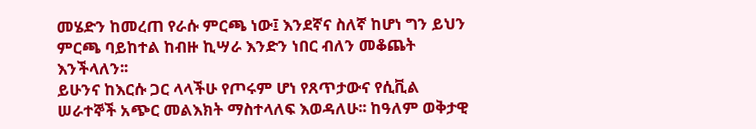መሄድን ከመረጠ የራሱ ምርጫ ነው፤ እንደኛና ስለኛ ከሆነ ግን ይህን ምርጫ ባይከተል ከብዙ ኪሣራ እንድን ነበር ብለን መቆጨት እንችላለን፡፡
ይሁንና ከእርሱ ጋር ላላችሁ የጦሩም ሆነ የጸጥታውና የሲቪል ሠራተኞች አጭር መልእክት ማስተላለፍ እወዳለሁ፡፡ ከዓለም ወቅታዊ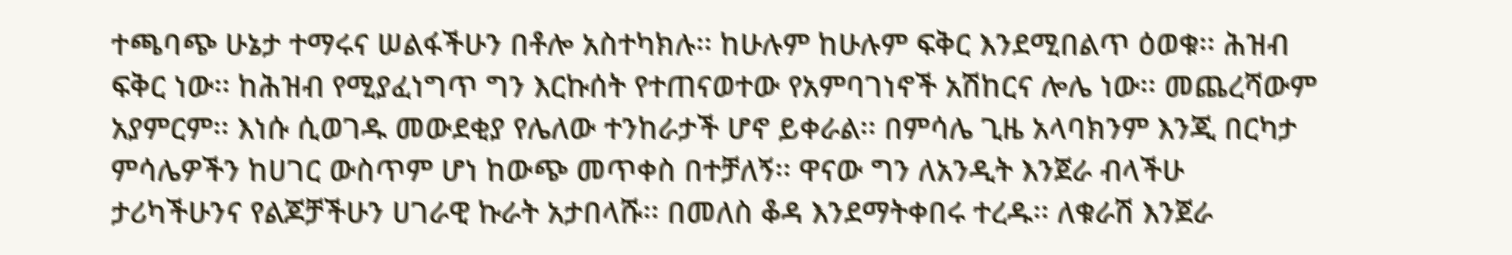ተጫባጭ ሁኔታ ተማሩና ሠልፋችሁን በቶሎ አስተካክሉ፡፡ ከሁሉም ከሁሉም ፍቅር እንደሚበልጥ ዕወቁ፡፡ ሕዝብ ፍቅር ነው፡፡ ከሕዝብ የሚያፈነግጥ ግን እርኩሰት የተጠናወተው የአምባገነኖች አሽከርና ሎሌ ነው፡፡ መጨረሻውም አያምርም፡፡ እነሱ ሲወገዱ መውደቂያ የሌለው ተንከራታች ሆኖ ይቀራል፡፡ በምሳሌ ጊዜ አላባክንም እንጂ በርካታ ምሳሌዎችን ከሀገር ውስጥም ሆነ ከውጭ መጥቀስ በተቻለኝ፡፡ ዋናው ግን ለአንዲት እንጀራ ብላችሁ ታሪካችሁንና የልጆቻችሁን ሀገራዊ ኩራት አታበላሹ፡፡ በመለስ ቆዳ እንደማትቀበሩ ተረዱ፡፡ ለቁራሽ እንጀራ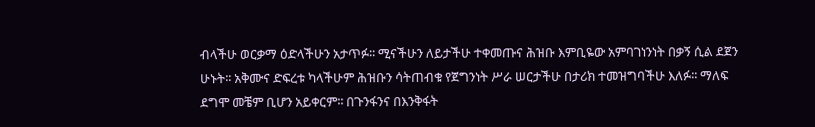ብላችሁ ወርቃማ ዕድላችሁን አታጥፉ፡፡ ሚናችሁን ለይታችሁ ተቀመጡና ሕዝቡ እምቢዬው አምባገነንነት በቃኝ ሲል ደጀን ሁኑት፡፡ አቅሙና ድፍረቱ ካላችሁም ሕዝቡን ሳትጠብቁ የጀግንነት ሥራ ሠርታችሁ በታሪክ ተመዝግባችሁ እለፉ፡፡ ማለፍ ደግሞ መቼም ቢሆን አይቀርም፡፡ በጉንፋንና በእንቅፋት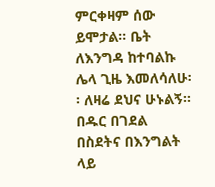ምርቀዛም ሰው ይሞታል፡፡ ቤት ለእንግዳ ከተባልኩ ሌላ ጊዜ እመለሳለሁ፡፡ ለዛሬ ደህና ሁኑልኝ፡፡ በዱር በገደል በስደትና በእንግልት ላይ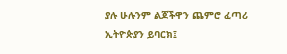ያሉ ሁሉንም ልጆችዋን ጨምሮ ፈጣሪ ኢትዮጵያን ይባርክ፤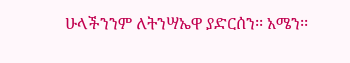ሁላችንንም ለትንሣኤዋ ያድርሰን፡፡ አሜን፡፡